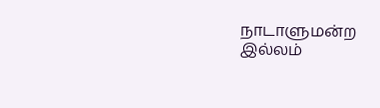நாடாளுமன்ற இல்லம்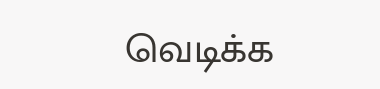வெடிக்க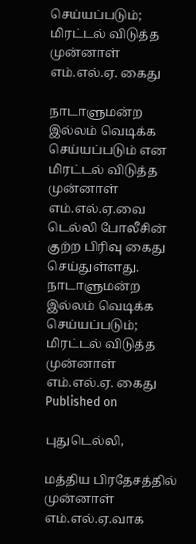செய்யப்படும்; மிரட்டல் விடுத்த முன்னாள் எம்.எல்.ஏ. கைது

நாடாளுமன்ற இல்லம் வெடிக்க செய்யப்படும் என மிரட்டல் விடுத்த முன்னாள் எம்.எல்.ஏ.வை டெல்லி போலீசின் குற்ற பிரிவு கைது செய்துள்ளது.
நாடாளுமன்ற இல்லம் வெடிக்க செய்யப்படும்; மிரட்டல் விடுத்த முன்னாள் எம்.எல்.ஏ. கைது
Published on

புதுடெல்லி,

மத்திய பிரதேசத்தில் முன்னாள் எம்.எல்.ஏ.வாக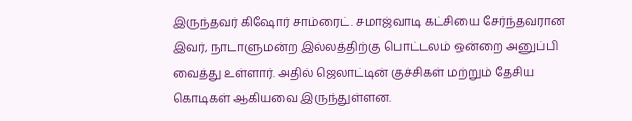இருந்தவர் கிஷோர் சாம்ரைட். சமாஜ்வாடி கட்சியை சேர்ந்தவரான இவர், நாடாளுமன்ற இல்லத்திற்கு பொட்டலம் ஒன்றை அனுப்பி வைத்து உள்ளார். அதில் ஜெலாட்டின் குச்சிகள் மற்றும் தேசிய கொடிகள் ஆகியவை இருந்துள்ளன.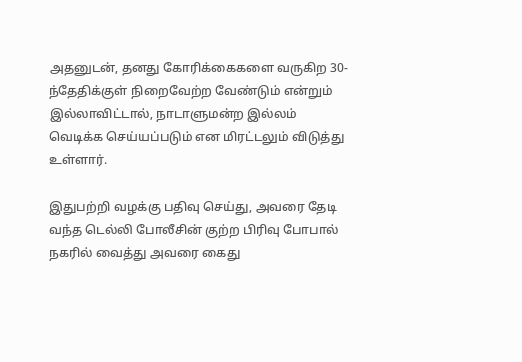அதனுடன், தனது கோரிக்கைகளை வருகிற 30-ந்தேதிக்குள் நிறைவேற்ற வேண்டும் என்றும் இல்லாவிட்டால், நாடாளுமன்ற இல்லம் வெடிக்க செய்யப்படும் என மிரட்டலும் விடுத்து உள்ளார்.

இதுபற்றி வழக்கு பதிவு செய்து, அவரை தேடி வந்த டெல்லி போலீசின் குற்ற பிரிவு போபால் நகரில் வைத்து அவரை கைது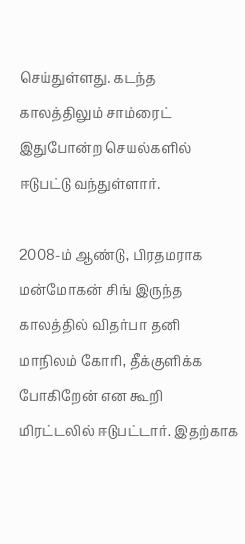செய்துள்ளது. கடந்த காலத்திலும் சாம்ரைட் இதுபோன்ற செயல்களில் ஈடுபட்டு வந்துள்ளார்.

2008-ம் ஆண்டு, பிரதமராக மன்மோகன் சிங் இருந்த காலத்தில் விதர்பா தனி மாநிலம் கோரி, தீக்குளிக்க போகிறேன் என கூறி மிரட்டலில் ஈடுபட்டார். இதற்காக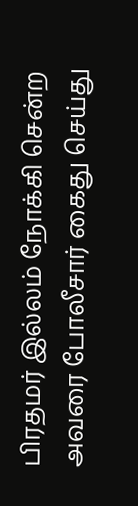பிரதமர் இல்லம் நோக்கி சென்ற அவரை போலீசார் கைது செய்து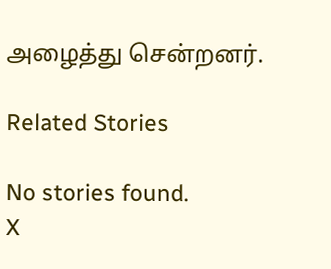அழைத்து சென்றனர்.

Related Stories

No stories found.
X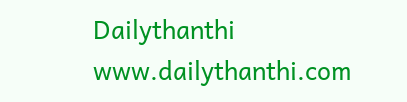Dailythanthi
www.dailythanthi.com